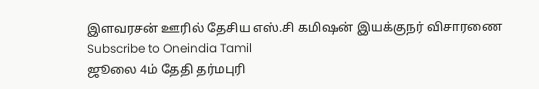இளவரசன் ஊரில் தேசிய எஸ்.சி கமிஷன் இயக்குநர் விசாரணை
Subscribe to Oneindia Tamil
ஜூலை 4ம் தேதி தர்மபுரி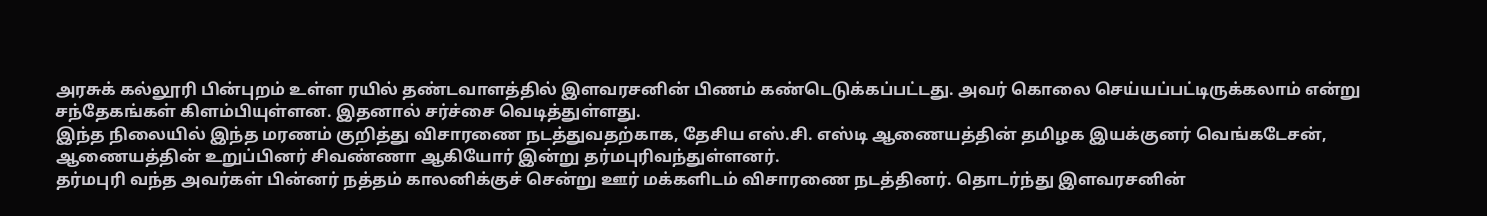அரசுக் கல்லூரி பின்புறம் உள்ள ரயில் தண்டவாளத்தில் இளவரசனின் பிணம் கண்டெடுக்கப்பட்டது. அவர் கொலை செய்யப்பட்டிருக்கலாம் என்று சந்தேகங்கள் கிளம்பியுள்ளன. இதனால் சர்ச்சை வெடித்துள்ளது.
இந்த நிலையில் இந்த மரணம் குறித்து விசாரணை நடத்துவதற்காக, தேசிய எஸ்.சி. எஸ்டி ஆணையத்தின் தமிழக இயக்குனர் வெங்கடேசன், ஆணையத்தின் உறுப்பினர் சிவண்ணா ஆகியோர் இன்று தர்மபுரிவந்துள்ளனர்.
தர்மபுரி வந்த அவர்கள் பின்னர் நத்தம் காலனிக்குச் சென்று ஊர் மக்களிடம் விசாரணை நடத்தினர். தொடர்ந்து இளவரசனின்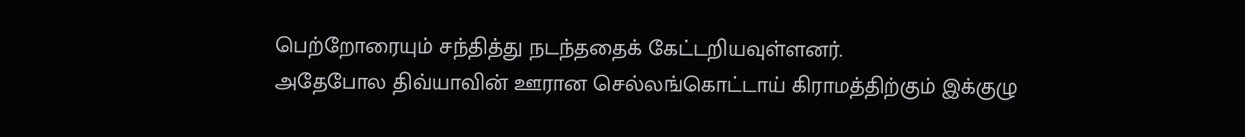பெற்றோரையும் சந்தித்து நடந்ததைக் கேட்டறியவுள்ளனர்.
அதேபோல திவ்யாவின் ஊரான செல்லங்கொட்டாய் கிராமத்திற்கும் இக்குழு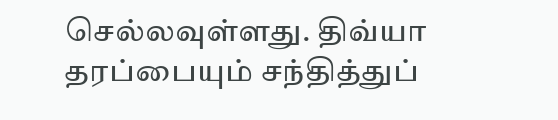செல்லவுள்ளது. திவ்யா தரப்பையும் சந்தித்துப்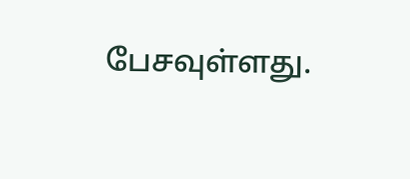பேசவுள்ளது.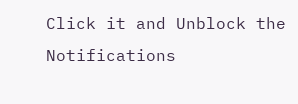Click it and Unblock the Notifications